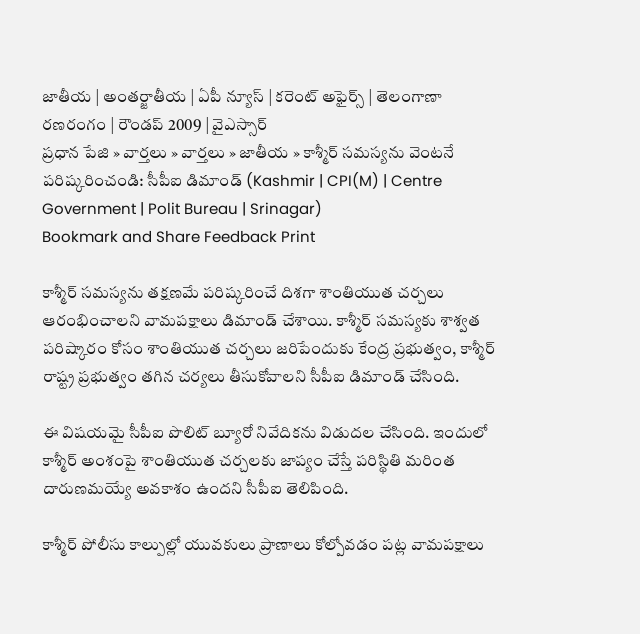జాతీయ | అంతర్జాతీయ | ఏపీ న్యూస్ | కరెంట్ అఫైర్స్ | తెలంగాణా రణరంగం | రౌండప్ 2009 | వైఎస్సార్
ప్రధాన పేజి » వార్తలు » వార్తలు » జాతీయ » కాశ్మీర్‌ సమస్యను వెంటనే పరిష్కరించండి: సీపీఐ డిమాండ్ (Kashmir | CPI(M) | Centre Government | Polit Bureau | Srinagar)
Bookmark and Share Feedback Print

కాశ్మీర్‌ సమస్యను తక్షణమే పరిష్కరించే దిశగా శాంతియుత చర్చలు ఆరంభించాలని వామపక్షాలు డిమాండ్ చేశాయి. కాశ్మీర్ సమస్యకు శాశ్వత పరిష్కారం కోసం శాంతియుత చర్చలు జరిపేందుకు కేంద్ర ప్రభుత్వం, కాశ్మీర్ రాష్ట్ర ప్రభుత్వం తగిన చర్యలు తీసుకోవాలని సీపీఐ డిమాండ్ చేసింది.

ఈ విషయమై సీపీఐ పొలిట్ బ్యూరో నివేదికను విడుదల చేసింది. ఇందులో కాశ్మీర్ అంశంపై శాంతియుత చర్చలకు జాప్యం చేస్తే పరిస్థితి మరింత దారుణమయ్యే అవకాశం ఉందని సీపీఐ తెలిపింది.

కాశ్మీర్‌ పోలీసు కాల్పుల్లో యువకులు ప్రాణాలు కోల్పోవడం పట్ల వామపక్షాలు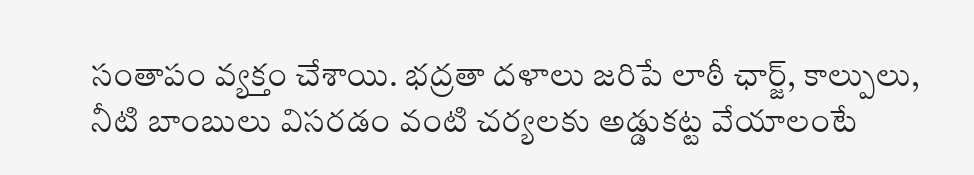సంతాపం వ్యక్తం చేశాయి. భద్రతా దళాలు జరిపే లాఠీ ఛార్జ్, కాల్పులు, నీటి బాంబులు విసరడం వంటి చర్యలకు అడ్డుకట్ట వేయాలంటే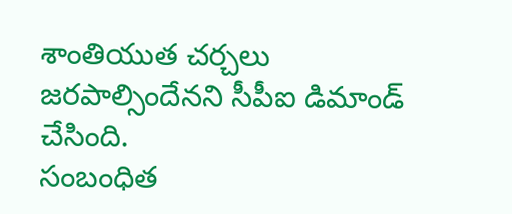శాంతియుత చర్చలు జరపాల్సిందేనని సీపీఐ డిమాండ్ చేసింది.
సంబంధిత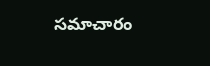సమాచారం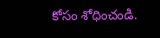కోసం శోధించండి.